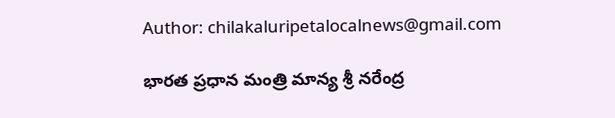Author: chilakaluripetalocalnews@gmail.com

భారత ప్రధాన మంత్రి మాన్య శ్రీ నరేంద్ర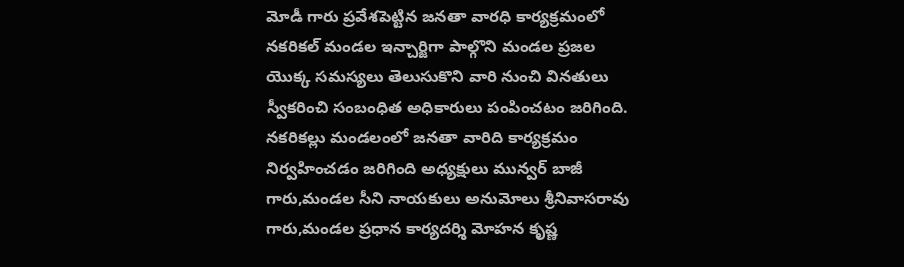మోడీ గారు ప్రవేశపెట్టిన జనతా వారధి కార్యక్రమంలో నకరికల్ మండల ఇన్చార్జిగా పాల్గొని మండల ప్రజల యొక్క సమస్యలు తెలుసుకొని వారి నుంచి వినతులు స్వీకరించి సంబంధిత అధికారులు పంపించటం జరిగింది. నకరికల్లు మండలంలో జనతా వారిది కార్యక్రమం నిర్వహించడం జరిగింది అధ్యక్షులు మున్వర్ బాజీ గారు,మండల సీని నాయకులు అనుమోలు శ్రీనివాసరావు గారు,మండల ప్రధాన కార్యదర్శి మోహన కృష్ణ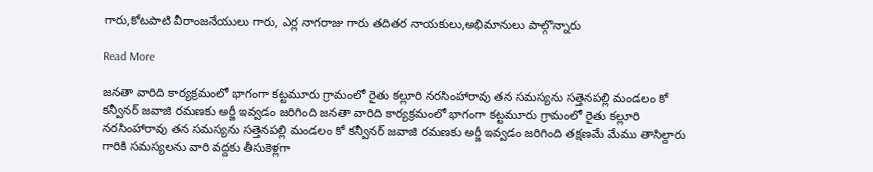గారు,కోటపాటి వీరాంజనేయులు గారు, ఎర్ల నాగరాజు గారు తదితర నాయకులు,అభిమానులు పాల్గొన్నారు

Read More

జనతా వారిది కార్యక్రమంలో భాగంగా కట్టమూరు గ్రామంలో రైతు కల్లూరి నరసింహారావు తన సమస్యను సత్తెనపల్లి మండలం కో కన్వీనర్ జవాజి రమణకు అర్జీ ఇవ్వడం జరిగింది జనతా వారిది కార్యక్రమంలో భాగంగా కట్టమూరు గ్రామంలో రైతు కల్లూరి నరసింహారావు తన సమస్యను సత్తెనపల్లి మండలం కో కన్వీనర్ జవాజి రమణకు అర్జీ ఇవ్వడం జరిగింది తక్షణమే మేము తాసిల్దారు గారికి సమస్యలను వారి వద్దకు తీసుకెళ్లగా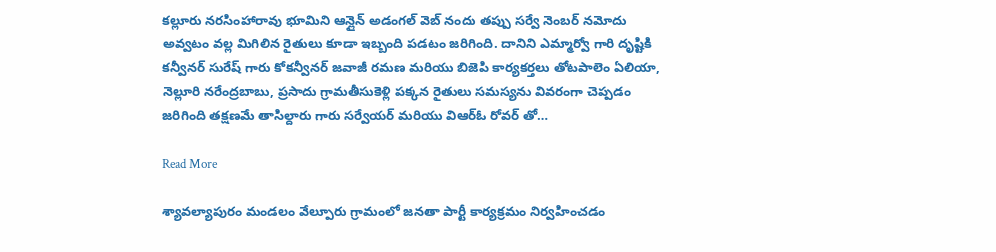కల్లూరు నరసింహారావు భూమిని ఆన్లైన్ అడంగల్ వెబ్ నందు తప్పు సర్వే నెంబర్ నమోదు అవ్వటం వల్ల మిగిలిన రైతులు కూడా ఇబ్బంది పడటం జరిగింది. దానిని ఎమ్మార్వో గారి దృష్టికి కన్వీనర్ సురేష్ గారు కోకన్వీనర్ జవాజీ రమణ మరియు బిజెపి కార్యకర్తలు తోటపాలెం ఏలియా, నెల్లూరి నరేంద్రబాబు, ప్రసాదు గ్రామతీసుకెళ్లి పక్కన రైతులు సమస్యను వివరంగా చెప్పడం జరిగింది తక్షణమే తాసిల్దారు గారు సర్వేయర్ మరియు విఆర్ఓ రోవర్ తో…

Read More

శ్యావల్యాపురం మండలం వేల్పూరు గ్రామంలో జనతా పార్టీ కార్యక్రమం నిర్వహించడం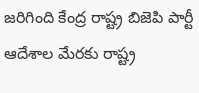జరిగింది కేంద్ర రాష్ట్ర బిజెపి పార్టీ ఆదేశాల మేరకు రాష్ట్ర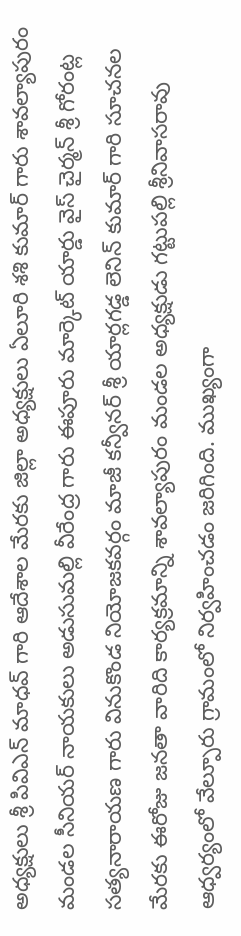అధ్యక్షులు శ్రీ పివిఎన్ మాధవ్ గారి ఆదేశాల మేరకు జిల్లా అధ్యక్షులు ఏలూరి శశి కుమార్ గారు శావల్యాపురం మండల సీనియర్ నాయకులు అడుసుమల్లి వీరేంద్ర గారు ఈపూరు మార్కెట్ యార్డు వైస్ చైర్మన్ శ్రీ గోరంట్ల సత్యనారాయణ గారు వినుకొండ నియోజకవర్గం మాజీ కన్వీనర్ శ్రీ యార్లగడ్డ లెనిన్ కుమార్ గారి సూచనల మేరకు ఈరోజు జనతా వారిది కార్యక్రమాన్ని శావల్యాపురం మండల అధ్యక్షుడు గట్టుపల్లి శ్రీనివాసరావు ఆధ్వర్యంలో వేల్పూరు గ్రామంలో నిర్వహించడం జరిగింది. ముఖ్యంగా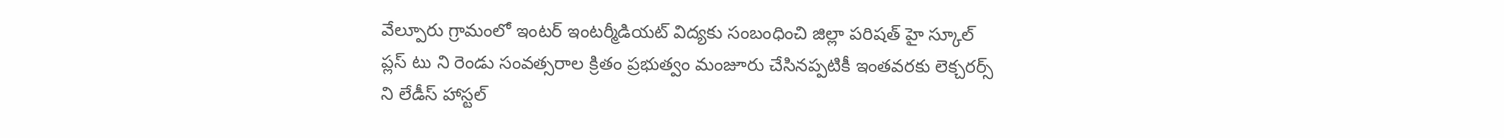వేల్పూరు గ్రామంలో ఇంటర్ ఇంటర్మీడియట్ విద్యకు సంబంధించి జిల్లా పరిషత్ హై స్కూల్ ప్లస్ టు ని రెండు సంవత్సరాల క్రితం ప్రభుత్వం మంజూరు చేసినప్పటికీ ఇంతవరకు లెక్చరర్స్ ని లేడీస్ హాస్టల్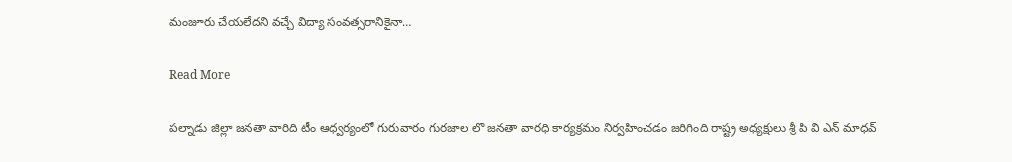మంజూరు చేయలేదని వచ్చే విద్యా సంవత్సరానికైనా…

Read More

పల్నాడు జిల్లా జనతా వారిది టీం ఆధ్వర్యంలో గురువారం గురజాల లొ జనతా వారధి కార్యక్రమం నిర్వహించడం జరిగింది రాష్ట్ర అధ్యక్షులు శ్రీ పి వి ఎన్ మాధవ్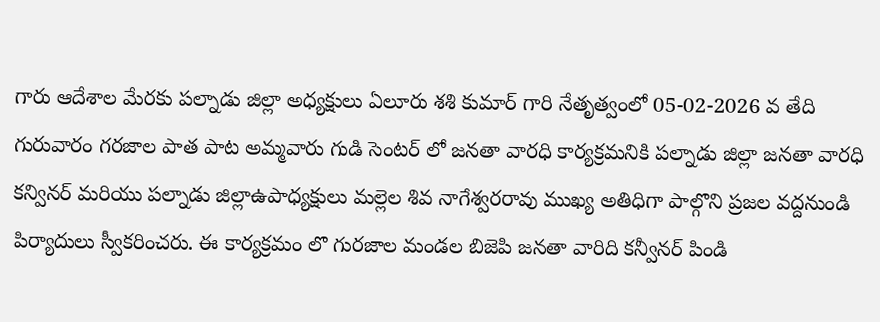గారు ఆదేశాల మేరకు పల్నాడు జిల్లా అధ్యక్షులు ఏలూరు శశి కుమార్ గారి నేతృత్వంలో 05-02-2026 వ తేది గురువారం గరజాల పాత పాట అమ్మవారు గుడి సెంటర్ లో జనతా వారధి కార్యక్రమనికి పల్నాడు జిల్లా జనతా వారధి కన్వినర్ మరియు పల్నాడు జిల్లాఉపాధ్యక్షులు మల్లెల శివ నాగేశ్వరరావు ముఖ్య అతిధిగా పాల్గొని ప్రజల వద్దనుండి పిర్యాదులు స్వీకరించరు. ఈ కార్యక్రమం లొ గురజాల మండల బిజెపి జనతా వారిది కన్వీనర్ పిండి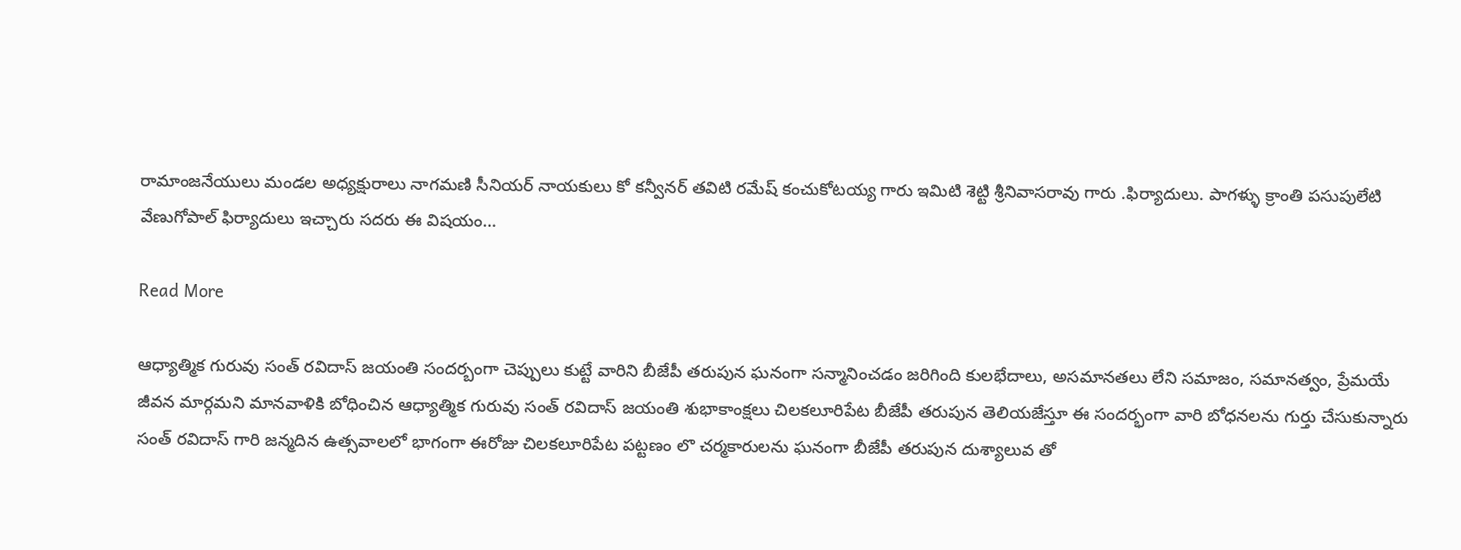రామాంజనేయులు మండల అధ్యక్షురాలు నాగమణి సీనియర్ నాయకులు కో కన్వీనర్ తవిటి రమేష్ కంచుకోటయ్య గారు ఇమిటి శెట్టి శ్రీనివాసరావు గారు .ఫిర్యాదులు. పాగళ్ళు క్రాంతి పసుపులేటి వేణుగోపాల్ ఫిర్యాదులు ఇచ్చారు సదరు ఈ విషయం…

Read More

ఆధ్యాత్మిక‌ గురువు సంత్ ర‌విదాస్ జ‌యంతి సందర్బంగా చెప్పులు కుట్టే వారిని బీజేపీ తరుపున ఘనంగా సన్మానించడం జరిగింది కులభేదాలు, అసమానతలు లేని సమాజం, సమానత్వం, ప్రేమయే జీవన మార్గమని మాన‌వాళికి బోధించిన ఆధ్యాత్మిక‌ గురువు సంత్ ర‌విదాస్ జ‌యంతి శుభాకాంక్ష‌లు చిలకలూరిపేట బీజేపీ తరుపున తెలియజేస్తూ ఈ సందర్భంగా వారి బోధనలను గుర్తు చేసుకున్నారు సంత్ రవిదాస్ గారి జన్మదిన ఉత్సవాలలో భాగంగా ఈరోజు చిలకలూరిపేట పట్టణం లొ చర్మకారులను ఘనంగా బీజేపీ తరుపున దుశ్యాలువ తో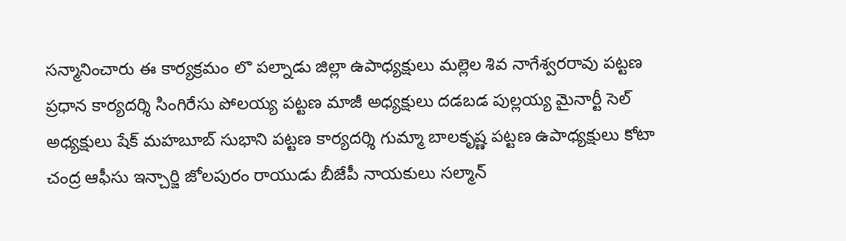సన్మానించారు ఈ కార్యక్రమం లొ పల్నాడు జిల్లా ఉపాధ్యక్షులు మల్లెల శివ నాగేశ్వరరావు పట్టణ ప్రధాన కార్యదర్శి సింగిరేసు పోలయ్య పట్టణ మాజీ అధ్యక్షులు దడబడ పుల్లయ్య మైనార్టీ సెల్ అధ్యక్షులు షేక్ మహబూబ్ సుభాని పట్టణ కార్యదర్శి గుమ్మా బాలకృష్ణ పట్టణ ఉపాధ్యక్షులు కోటా చంద్ర ఆఫీసు ఇన్చార్జి జోలపురం రాయుడు బీజేపీ నాయకులు సల్మాన్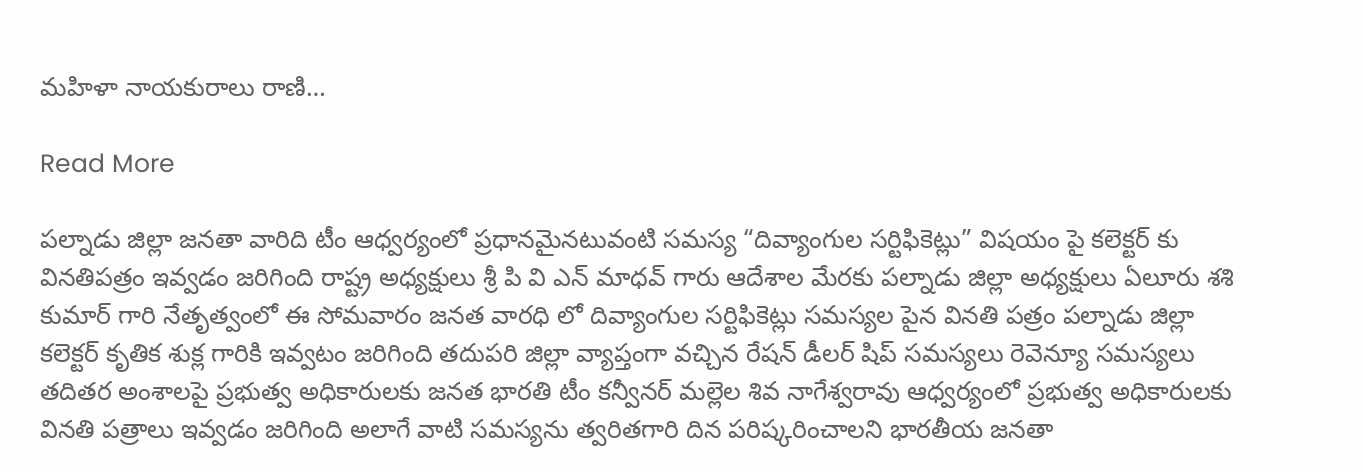మహిళా నాయకురాలు రాణి…

Read More

పల్నాడు జిల్లా జనతా వారిది టీం ఆధ్వర్యంలో ప్రధానమైనటువంటి సమస్య “దివ్యాంగుల సర్టిఫికెట్లు” విషయం పై కలెక్టర్ కు వినతిపత్రం ఇవ్వడం జరిగింది రాష్ట్ర అధ్యక్షులు శ్రీ పి వి ఎన్ మాధవ్ గారు ఆదేశాల మేరకు పల్నాడు జిల్లా అధ్యక్షులు ఏలూరు శశి కుమార్ గారి నేతృత్వంలో ఈ సోమవారం జనత వారధి లో దివ్యాంగుల సర్టిఫికెట్లు సమస్యల పైన వినతి పత్రం పల్నాడు జిల్లా కలెక్టర్ కృతిక శుక్ల గారికి ఇవ్వటం జరిగింది తదుపరి జిల్లా వ్యాప్తంగా వచ్చిన రేషన్ డీలర్ షిప్ సమస్యలు రెవెన్యూ సమస్యలు తదితర అంశాలపై ప్రభుత్వ అధికారులకు జనత భారతి టీం కన్వీనర్ మల్లెల శివ నాగేశ్వరావు ఆధ్వర్యంలో ప్రభుత్వ అధికారులకు వినతి పత్రాలు ఇవ్వడం జరిగింది అలాగే వాటి సమస్యను త్వరితగారి దిన పరిష్కరించాలని భారతీయ జనతా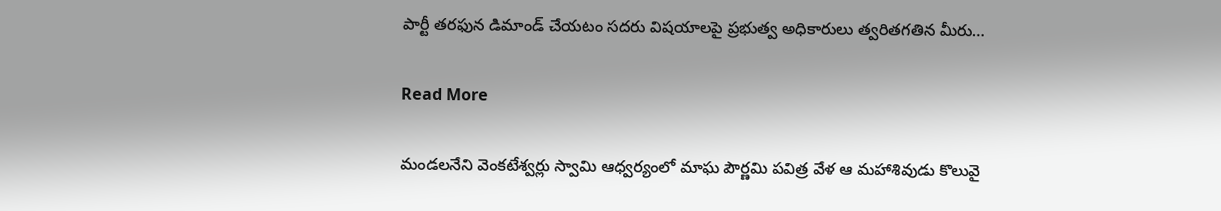పార్టీ తరఫున డిమాండ్ చేయటం సదరు విషయాలపై ప్రభుత్వ అధికారులు త్వరితగతిన మీరు…

Read More

మండలనేని వెంకటేశ్వర్లు స్వామి ఆధ్వర్యంలో మాఘ పౌర్ణమి పవిత్ర వేళ ఆ మహాశివుడు కొలువై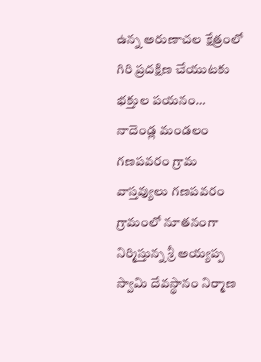ఉన్న అరుణాచల క్షేత్రంలో గిరి ప్రదక్షిణ చేయుటకు భక్తుల పయనం… నాదెండ్ల మండలం గణపవరం గ్రామ వాస్తవ్యులు గణపవరం గ్రామంలో నూతనంగా నిర్మిస్తున్న శ్రీ అయ్యప్ప స్వామి దేవస్థానం నిర్మాణ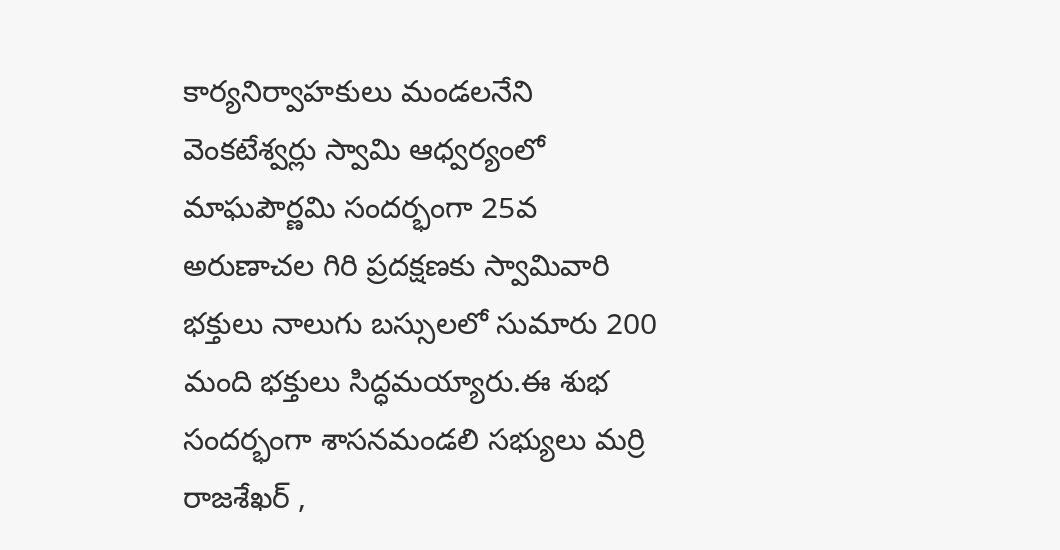కార్యనిర్వాహకులు మండలనేని వెంకటేశ్వర్లు స్వామి ఆధ్వర్యంలో మాఘపౌర్ణమి సందర్భంగా 25వ అరుణాచల గిరి ప్రదక్షణకు స్వామివారి భక్తులు నాలుగు బస్సులలో సుమారు 200 మంది భక్తులు సిద్ధమయ్యారు.ఈ శుభ సందర్భంగా శాసనమండలి సభ్యులు మర్రి రాజశేఖర్ ,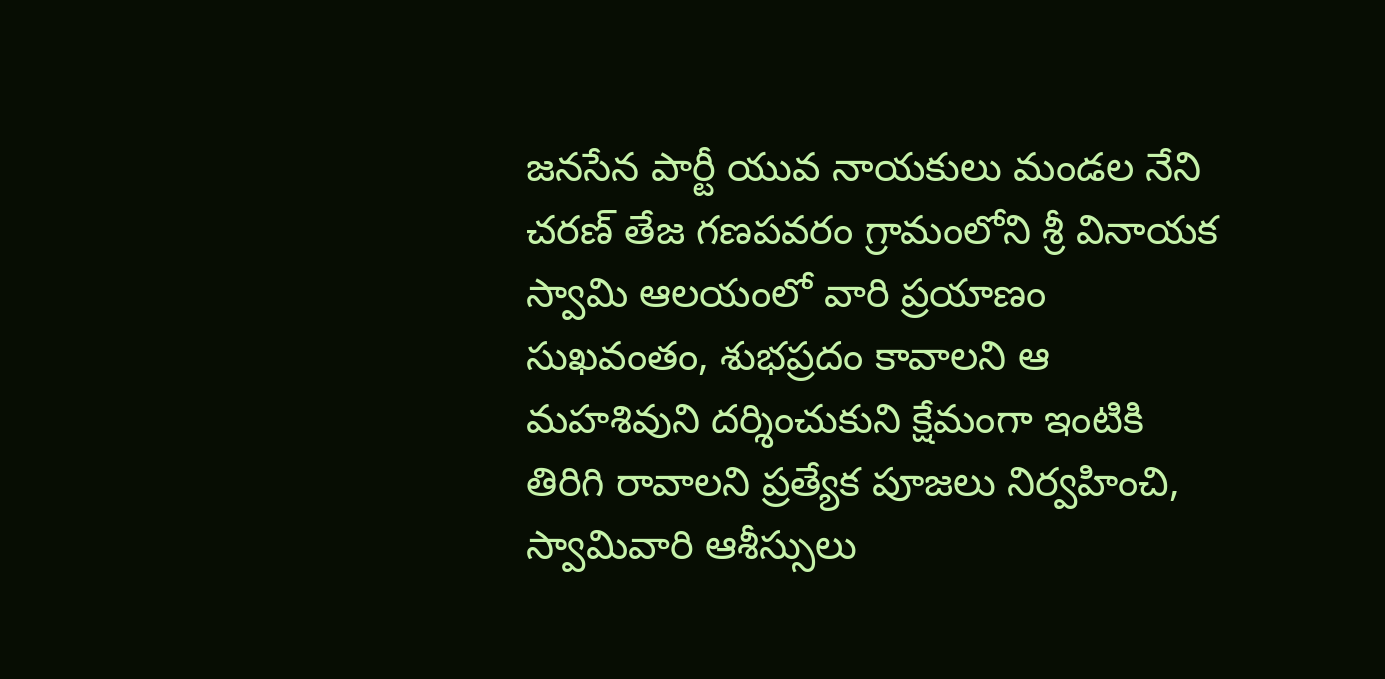జనసేన పార్టీ యువ నాయకులు మండల నేని చరణ్ తేజ గణపవరం గ్రామంలోని శ్రీ వినాయక స్వామి ఆలయంలో వారి ప్రయాణం సుఖవంతం, శుభప్రదం కావాలని ఆ మహశివుని దర్శించుకుని క్షేమంగా ఇంటికి తిరిగి రావాలని ప్రత్యేక పూజలు నిర్వహించి, స్వామివారి ఆశీస్సులు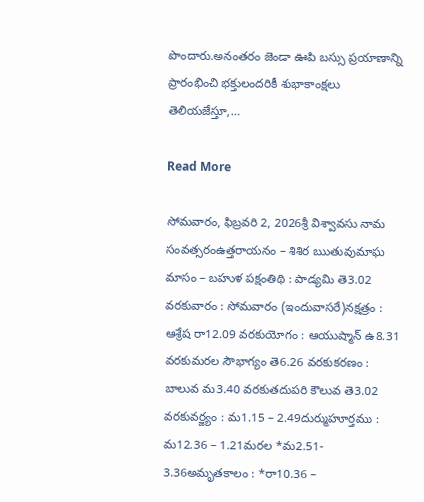పొందారు.అనంతరం జెండా ఊపి బస్సు ప్రయాణాన్ని ప్రారంభించి భక్తులందరికీ శుభాకాంక్షలు తెలియజేస్తూ,…

Read More

సోమవారం, ఫిబ్రవరి 2, 2026శ్రీ విశ్వావసు నామ సంవత్సరంఉత్తరాయనం – శిశిర ఋతువుమాఘ మాసం – బహుళ పక్షంతిథి : పాడ్యమి తె3.02 వరకువారం : సోమవారం (ఇందువాసరే)నక్షత్రం : ఆశ్రేష రా12.09 వరకుయోగం : ఆయుష్మాన్ ఉ8.31 వరకుమరల సౌభాగ్యం తె6.26 వరకుకరణం : బాలువ మ3.40 వరకుతదుపరి కౌలువ తె3.02 వరకువర్జ్యం : మ1.15 – 2.49దుర్ముహూర్తము : మ12.36 – 1.21మరల *మ2.51- 3.36అమృతకాలం : *రా10.36 –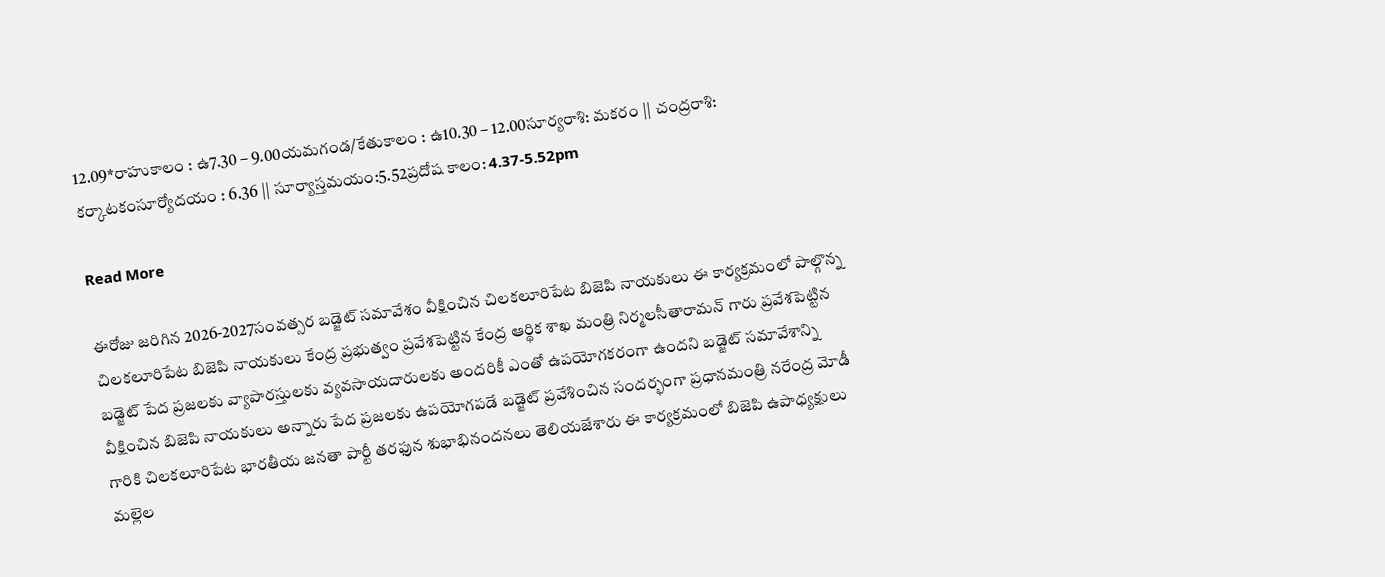12.09*రాహుకాలం : ఉ7.30 – 9.00యమగండ/కేతుకాలం : ఉ10.30 – 12.00సూర్యరాశి: మకరం || చంద్రరాశి: కర్కాటకంసూర్యోదయం : 6.36 || సూర్యాస్తమయం:5.52ప్రదోష కాలం: 4.37-5.52pm

Read More

ఈరోజు జరిగిన 2026-2027సంవత్సర బడ్జెట్ సమావేశం వీక్షించిన చిలకలూరిపేట బిజెపి నాయకులు ఈ కార్యక్రమంలో పాల్గొన్న చిలకలూరిపేట బిజెపి నాయకులు కేంద్ర ప్రభుత్వం ప్రవేశపెట్టిన కేంద్ర ఆర్థిక శాఖ మంత్రి నిర్మలసీతారామన్ గారు ప్రవేశపెట్టిన బడ్జెట్ పేద ప్రజలకు వ్యాపారస్తులకు వ్యవసాయదారులకు అందరికీ ఎంతో ఉపయోగకరంగా ఉందని బడ్జెట్ సమావేశాన్ని వీక్షించిన బిజెపి నాయకులు అన్నారు పేద ప్రజలకు ఉపయోగపడే బడ్జెట్ ప్రవేశించిన సందర్భంగా ప్రధానమంత్రి నరేంద్ర మోడీ గారికి చిలకలూరిపేట భారతీయ జనతా పార్టీ తరఫున శుభాభినందనలు తెలియజేశారు ఈ కార్యక్రమంలో బిజెపి ఉపాధ్యక్షులు మల్లెల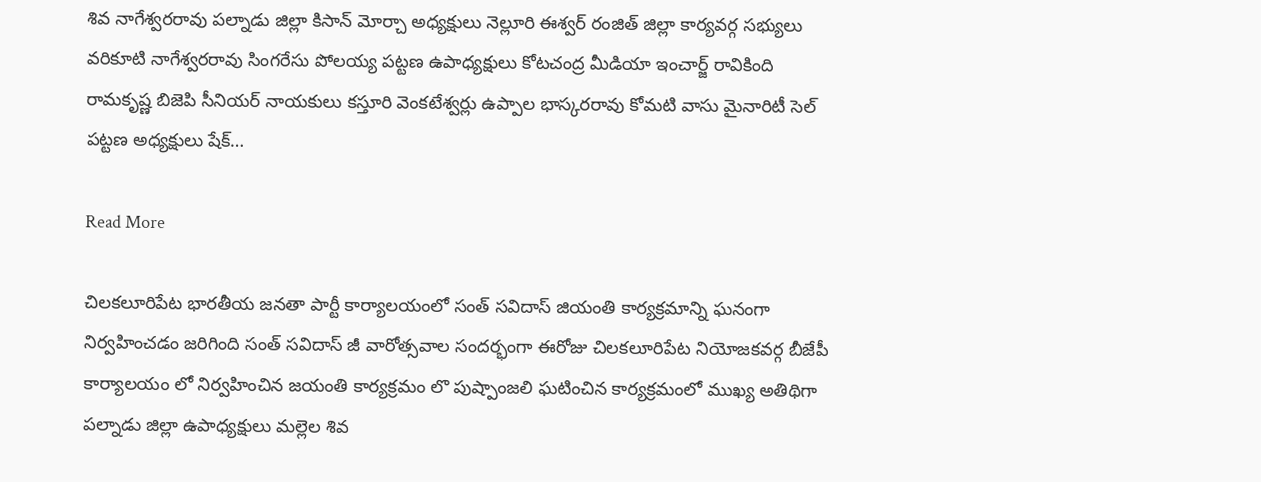శివ నాగేశ్వరరావు పల్నాడు జిల్లా కిసాన్ మోర్చా అధ్యక్షులు నెల్లూరి ఈశ్వర్ రంజిత్ జిల్లా కార్యవర్గ సభ్యులు వరికూటి నాగేశ్వరరావు సింగరేసు పోలయ్య పట్టణ ఉపాధ్యక్షులు కోటచంద్ర మీడియా ఇంచార్జ్ రావికింది రామకృష్ణ బిజెపి సీనియర్ నాయకులు కస్తూరి వెంకటేశ్వర్లు ఉప్పాల భాస్కరరావు కోమటి వాసు మైనారిటీ సెల్ పట్టణ అధ్యక్షులు షేక్…

Read More

చిలకలూరిపేట భారతీయ జనతా పార్టీ కార్యాలయంలో సంత్ సవిదాస్ జియంతి కార్యక్రమాన్ని ఘనంగా నిర్వహించడం జరిగింది సంత్ సవిదాస్ జీ వారోత్సవాల సందర్భంగా ఈరోజు చిలకలూరిపేట నియోజకవర్గ బీజేపీ కార్యాలయం లో నిర్వహించిన జయంతి కార్యక్రమం లొ పుష్పాంజలి ఘటించిన కార్యక్రమంలో ముఖ్య అతిథిగా పల్నాడు జిల్లా ఉపాధ్యక్షులు మల్లెల శివ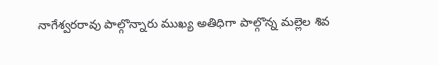నాగేశ్వరరావు పాల్గొన్నారు ముఖ్య అతిధిగా పాల్గొన్న మల్లెల శివ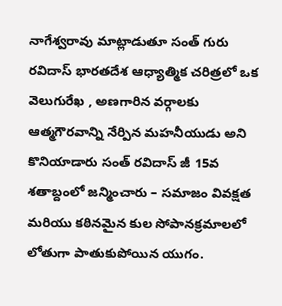నాగేశ్వరావు మాట్లాడుతూ సంత్ గురు రవిదాస్ భారతదేశ ఆధ్యాత్మిక చరిత్రలో ఒక వెలుగురేఖ , అణగారిన వర్గాలకు ఆత్మగౌరవాన్ని నేర్పిన మహనీయుడు అని కొనియాడారు సంత్ రవిదాస్ జీ 15వ శతాబ్దంలో జన్మించారు – సమాజం వివక్షత మరియు కఠినమైన కుల సోపానక్రమాలలో లోతుగా పాతుకుపోయిన యుగం.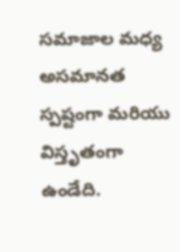సమాజాల మధ్య అసమానత స్పష్టంగా మరియు విస్తృతంగా ఉండేది.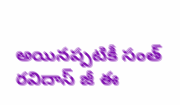అయినప్పటికీ సంత్ రవిదాస్ జీ ఈ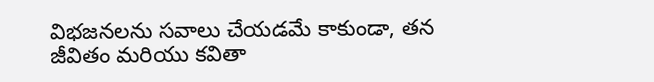విభజనలను సవాలు చేయడమే కాకుండా, తన జీవితం మరియు కవితా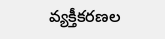వ్యక్తీకరణల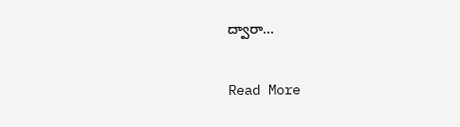ద్వారా…

Read More